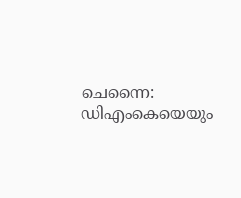ചെന്നൈ: ഡിഎംകെയെയും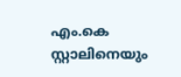എം.കെ സ്റ്റാലിനെയും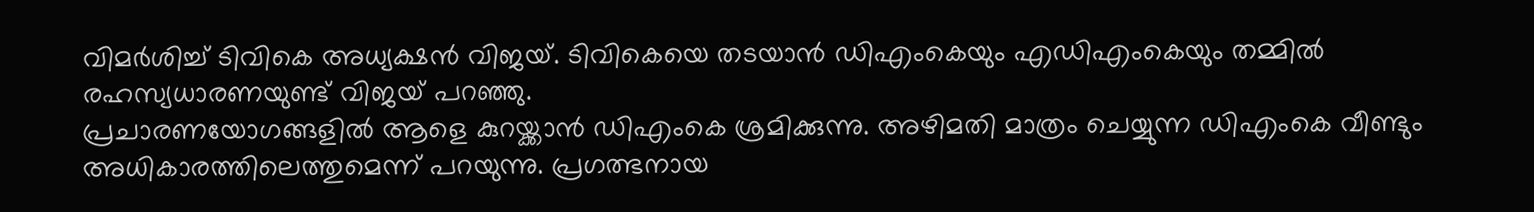വിമർശിച്ച് ടിവികെ അധ്യക്ഷൻ വിജയ്. ടിവികെയെ തടയാൻ ഡിഎംകെയും എഡിഎംകെയും തമ്മിൽ രഹസ്യധാരണയുണ്ട് വിജയ് പറഞ്ഞു.
പ്രചാരണയോഗങ്ങളിൽ ആളെ കുറയ്ക്കാൻ ഡിഎംകെ ശ്രമിക്കുന്നു. അഴിമതി മാത്രം ചെയ്യുന്ന ഡിഎംകെ വീണ്ടും അധികാരത്തിലെത്തുമെന്ന് പറയുന്നു. പ്രഗത്ഭനായ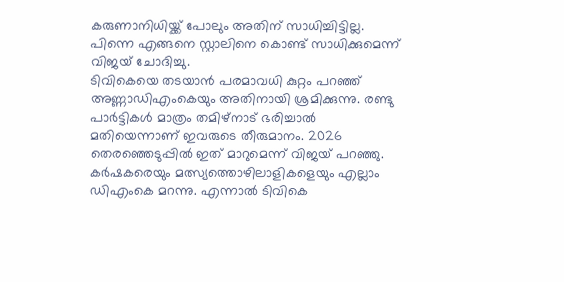കരുണാനിധിയ്ക്ക് പോലും അതിന് സാധിച്ചിട്ടില്ല. പിന്നെ എങ്ങനെ സ്റ്റാലിനെ കൊണ്ട് സാധിക്കുമെന്ന് വിജയ് ചോദിച്ചു.
ടിവികെയെ തടയാൻ പരമാവധി കുറ്റം പറഞ്ഞ് അണ്ണാഡിഎംകെയും അതിനായി ശ്രമിക്കുന്നു. രണ്ടു പാർട്ടികൾ മാത്രം തമിഴ്നാട് ഭരിച്ചാൽ മതിയെന്നാണ് ഇവരുടെ തീരുമാനം. 2026 തെരഞ്ഞെടുപ്പിൽ ഇത് മാറുമെന്ന് വിജയ് പറഞ്ഞു.
കർഷകരെയും മത്സ്യത്തൊഴിലാളികളെയും എല്ലാം ഡിഎംകെ മറന്നു. എന്നാൽ ടിവികെ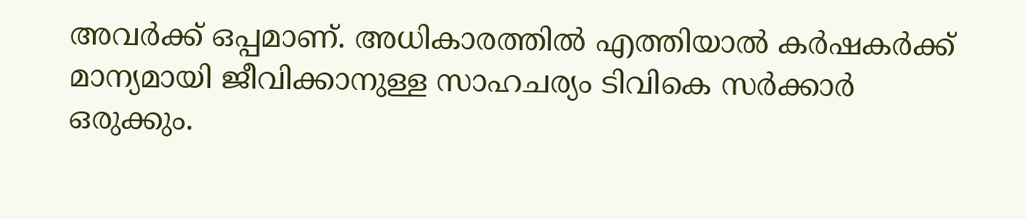അവർക്ക് ഒപ്പമാണ്. അധികാരത്തിൽ എത്തിയാൽ കർഷകർക്ക് മാന്യമായി ജീവിക്കാനുള്ള സാഹചര്യം ടിവികെ സർക്കാർ ഒരുക്കും.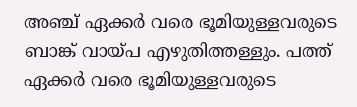അഞ്ച് ഏക്കർ വരെ ഭൂമിയുള്ളവരുടെ ബാങ്ക് വായ്പ എഴുതിത്തള്ളും. പത്ത് ഏക്കർ വരെ ഭൂമിയുള്ളവരുടെ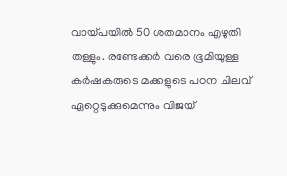വായ്പയിൽ 50 ശതമാനം എഴുതി തള്ളും. രണ്ടേക്കർ വരെ ഭൂമിയുള്ള കർഷകരുടെ മക്കളുടെ പഠന ചിലവ് ഏറ്റെടുക്കുമെന്നും വിജയ്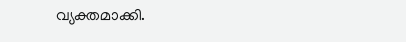വ്യക്തമാക്കി.